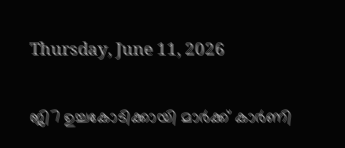Thursday, June 11, 2026

ജി7 ഉച്ചകോടിക്കായി മാര്‍ക്ക് കാര്‍ണി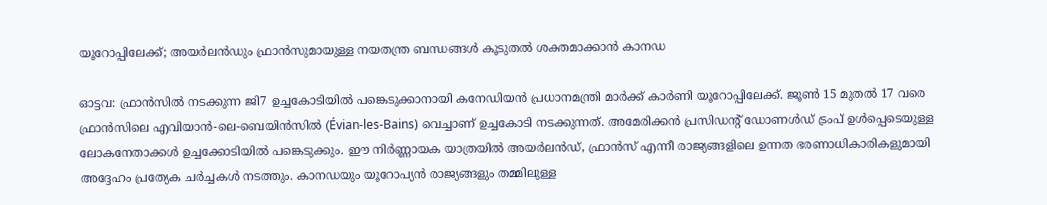യൂറോപ്പിലേക്ക്; അയര്‍ലന്‍ഡും ഫ്രാന്‍സുമായുള്ള നയതന്ത്ര ബന്ധങ്ങള്‍ കൂടുതല്‍ ശക്തമാക്കാന്‍ കാനഡ

ഓട്ടവ: ഫ്രാന്‍സില്‍ നടക്കുന്ന ജി7 ഉച്ചകോടിയില്‍ പങ്കെടുക്കാനായി കനേഡിയന്‍ പ്രധാനമന്ത്രി മാര്‍ക്ക് കാര്‍ണി യൂറോപ്പിലേക്ക്. ജൂണ്‍ 15 മുതല്‍ 17 വരെ ഫ്രാന്‍സിലെ എവിയാന്‍-ലെ-ബെയിന്‍സില്‍ (Évian-les-Bains) വെച്ചാണ് ഉച്ചകോടി നടക്കുന്നത്. അമേരിക്കന്‍ പ്രസിഡന്റ് ഡോണള്‍ഡ് ട്രംപ് ഉള്‍പ്പെടെയുള്ള ലോകനേതാക്കള്‍ ഉച്ചക്കോടിയില്‍ പങ്കെടുക്കും. ഈ നിര്‍ണ്ണായക യാത്രയില്‍ അയര്‍ലന്‍ഡ്, ഫ്രാന്‍സ് എന്നീ രാജ്യങ്ങളിലെ ഉന്നത ഭരണാധികാരികളുമായി അദ്ദേഹം പ്രത്യേക ചര്‍ച്ചകള്‍ നടത്തും. കാനഡയും യൂറോപ്യന്‍ രാജ്യങ്ങളും തമ്മിലുള്ള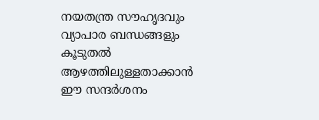നയതന്ത്ര സൗഹൃദവും വ്യാപാര ബന്ധങ്ങളും കൂടുതല്‍ ആഴത്തിലുള്ളതാക്കാന്‍ ഈ സന്ദര്‍ശനം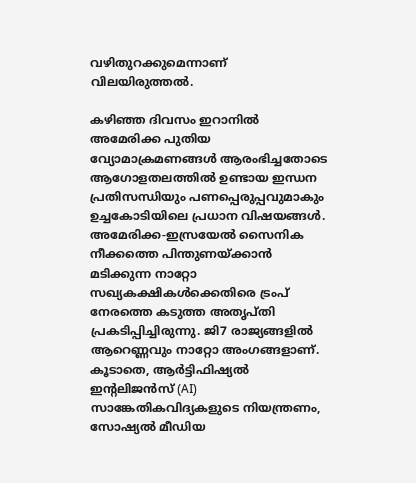വഴിതുറക്കുമെന്നാണ് വിലയിരുത്തല്‍.

കഴിഞ്ഞ ദിവസം ഇറാനില്‍ അമേരിക്ക പുതിയ വ്യോമാക്രമണങ്ങള്‍ ആരംഭിച്ചതോടെ ആഗോളതലത്തില്‍ ഉണ്ടായ ഇന്ധന പ്രതിസന്ധിയും പണപ്പെരുപ്പവുമാകും ഉച്ചകോടിയിലെ പ്രധാന വിഷയങ്ങള്‍. അമേരിക്ക-ഇസ്രയേല്‍ സൈനിക നീക്കത്തെ പിന്തുണയ്ക്കാന്‍ മടിക്കുന്ന നാറ്റോ സഖ്യകക്ഷികള്‍ക്കെതിരെ ട്രംപ് നേരത്തെ കടുത്ത അതൃപ്തി പ്രകടിപ്പിച്ചിരുന്നു. ജി7 രാജ്യങ്ങളില്‍ ആറെണ്ണവും നാറ്റോ അംഗങ്ങളാണ്. കൂടാതെ, ആര്‍ട്ടിഫിഷ്യല്‍ ഇന്റലിജന്‍സ് (AI) സാങ്കേതികവിദ്യകളുടെ നിയന്ത്രണം, സോഷ്യല്‍ മീഡിയ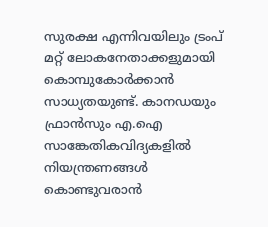സുരക്ഷ എന്നിവയിലും ട്രംപ് മറ്റ് ലോകനേതാക്കളുമായി കൊമ്പുകോര്‍ക്കാന്‍ സാധ്യതയുണ്ട്. കാനഡയും ഫ്രാന്‍സും എ.ഐ സാങ്കേതികവിദ്യകളില്‍ നിയന്ത്രണങ്ങള്‍ കൊണ്ടുവരാന്‍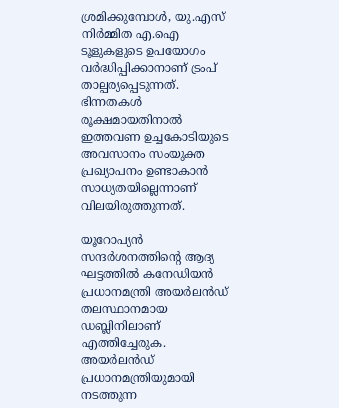ശ്രമിക്കുമ്പോള്‍, യു.എസ് നിര്‍മ്മിത എ.ഐ ടൂളുകളുടെ ഉപയോഗം വര്‍ദ്ധിപ്പിക്കാനാണ് ട്രംപ് താല്പര്യപ്പെടുന്നത്. ഭിന്നതകള്‍ രൂക്ഷമായതിനാല്‍ ഇത്തവണ ഉച്ചകോടിയുടെ അവസാനം സംയുക്ത പ്രഖ്യാപനം ഉണ്ടാകാന്‍ സാധ്യതയില്ലെന്നാണ് വിലയിരുത്തുന്നത്.

യൂറോപ്യന്‍ സന്ദര്‍ശനത്തിന്റെ ആദ്യ ഘട്ടത്തില്‍ കനേഡിയന്‍ പ്രധാനമന്ത്രി അയര്‍ലന്‍ഡ് തലസ്ഥാനമായ ഡബ്ലിനിലാണ് എത്തിച്ചേരുക. അയര്‍ലന്‍ഡ് പ്രധാനമന്ത്രിയുമായി നടത്തുന്ന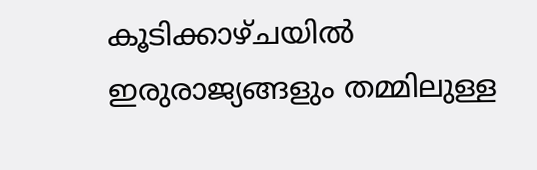കൂടിക്കാഴ്ചയില്‍ ഇരുരാജ്യങ്ങളും തമ്മിലുള്ള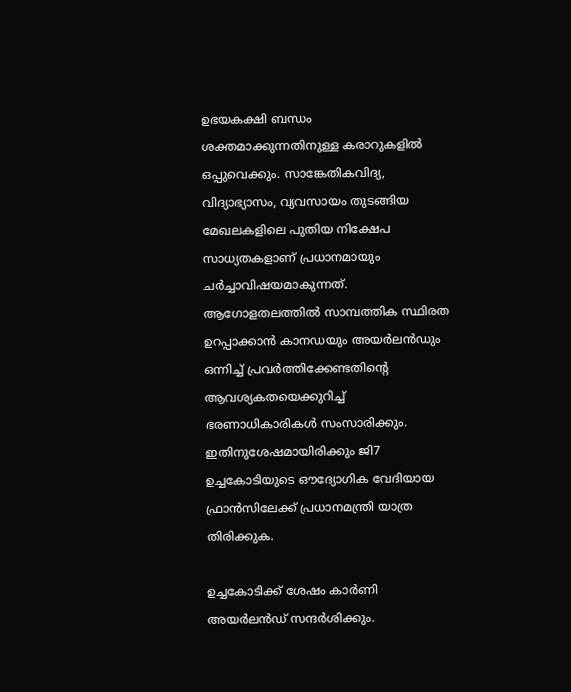ഉഭയകക്ഷി ബന്ധം ശക്തമാക്കുന്നതിനുള്ള കരാറുകളില്‍ ഒപ്പുവെക്കും. സാങ്കേതികവിദ്യ, വിദ്യാഭ്യാസം, വ്യവസായം തുടങ്ങിയ മേഖലകളിലെ പുതിയ നിക്ഷേപ സാധ്യതകളാണ് പ്രധാനമായും ചര്‍ച്ചാവിഷയമാകുന്നത്. ആഗോളതലത്തില്‍ സാമ്പത്തിക സ്ഥിരത ഉറപ്പാക്കാന്‍ കാനഡയും അയര്‍ലന്‍ഡും ഒന്നിച്ച് പ്രവര്‍ത്തിക്കേണ്ടതിന്റെ ആവശ്യകതയെക്കുറിച്ച് ഭരണാധികാരികള്‍ സംസാരിക്കും. ഇതിനുശേഷമായിരിക്കും ജി7 ഉച്ചകോടിയുടെ ഔദ്യോഗിക വേദിയായ ഫ്രാന്‍സിലേക്ക് പ്രധാനമന്ത്രി യാത്ര തിരിക്കുക.

ഉച്ചകോടിക്ക് ശേഷം കാര്‍ണി അയര്‍ലന്‍ഡ് സന്ദര്‍ശിക്കും.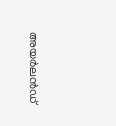അയര്‍ലന്‍ഡ്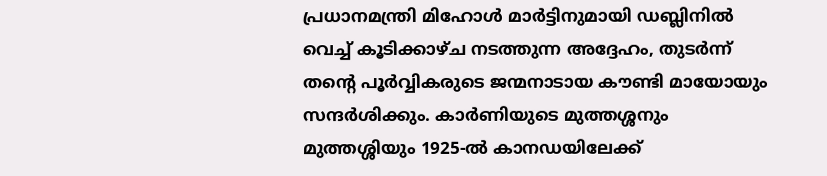പ്രധാനമന്ത്രി മിഹോള്‍ മാര്‍ട്ടിനുമായി ഡബ്ലിനില്‍ വെച്ച് കൂടിക്കാഴ്ച നടത്തുന്ന അദ്ദേഹം, തുടര്‍ന്ന് തന്റെ പൂര്‍വ്വികരുടെ ജന്മനാടായ കൗണ്ടി മായോയും സന്ദര്‍ശിക്കും. കാര്‍ണിയുടെ മുത്തശ്ശനും മുത്തശ്ശിയും 1925-ല്‍ കാനഡയിലേക്ക്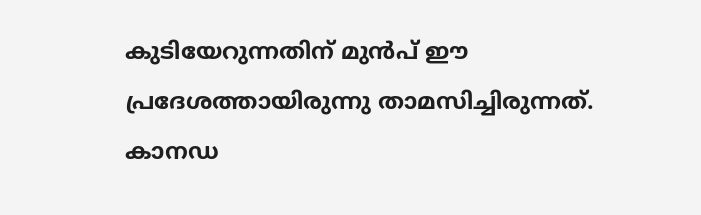കുടിയേറുന്നതിന് മുന്‍പ് ഈ പ്രദേശത്തായിരുന്നു താമസിച്ചിരുന്നത്. കാനഡ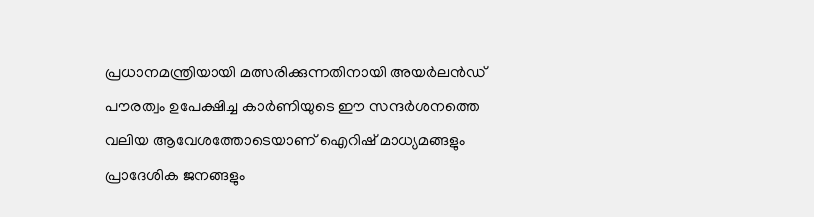പ്രധാനമന്ത്രിയായി മത്സരിക്കുന്നതിനായി അയര്‍ലന്‍ഡ് പൗരത്വം ഉപേക്ഷിച്ച കാര്‍ണിയുടെ ഈ സന്ദര്‍ശനത്തെ വലിയ ആവേശത്തോടെയാണ് ഐറിഷ് മാധ്യമങ്ങളും പ്രാദേശിക ജനങ്ങളും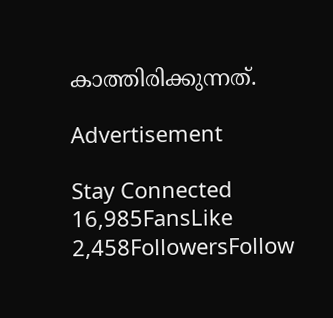കാത്തിരിക്കുന്നത്.

Advertisement

Stay Connected
16,985FansLike
2,458FollowersFollow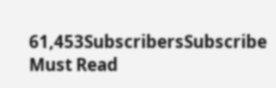61,453SubscribersSubscribe
Must Read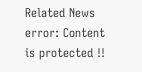Related News
error: Content is protected !!